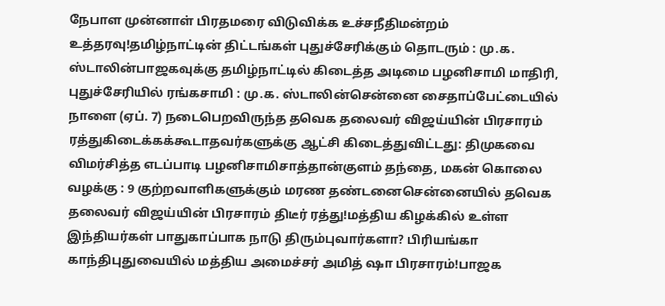நேபாள முன்னாள் பிரதமரை விடுவிக்க உச்சநீதிமன்றம் உத்தரவு!தமிழ்நாட்டின் திட்டங்கள் புதுச்சேரிக்கும் தொடரும் : மு.க. ஸ்டாலின்பாஜகவுக்கு தமிழ்நாட்டில் கிடைத்த அடிமை பழனிசாமி மாதிரி, புதுச்சேரியில் ரங்கசாமி : மு.க. ஸ்டாலின்சென்னை சைதாப்பேட்டையில் நாளை (ஏப். 7) நடைபெறவிருந்த தவெக தலைவர் விஜய்யின் பிரசாரம் ரத்துகிடைக்கக்கூடாதவர்களுக்கு ஆட்சி கிடைத்துவிட்டது: திமுகவை விமர்சித்த எடப்பாடி பழனிசாமிசாத்தான்குளம் தந்தை, மகன் கொலை வழக்கு : 9 குற்றவாளிகளுக்கும் மரண தண்டனைசென்னையில் தவெக தலைவர் விஜய்யின் பிரசாரம் திடீர் ரத்து!மத்திய கிழக்கில் உள்ள இந்தியர்கள் பாதுகாப்பாக நாடு திரும்புவார்களா? பிரியங்கா காந்திபுதுவையில் மத்திய அமைச்சர் அமித் ஷா பிரசாரம்!பாஜக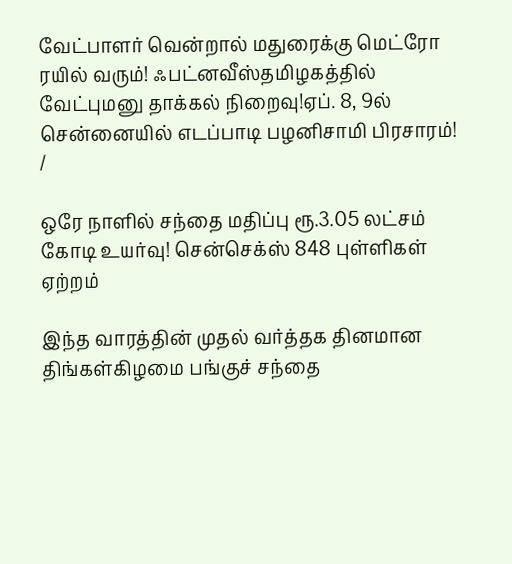வேட்பாளர் வென்றால் மதுரைக்கு மெட்ரோ ரயில் வரும்! ஃபட்னவீஸ்தமிழகத்தில் வேட்புமனு தாக்கல் நிறைவு!ஏப். 8, 9ல் சென்னையில் எடப்பாடி பழனிசாமி பிரசாரம்!
/

ஒரே நாளில் சந்தை மதிப்பு ரூ.3.05 லட்சம் கோடி உயர்வு! சென்செக்ஸ் 848 புள்ளிகள் ஏற்றம்

இந்த வாரத்தின் முதல் வர்த்தக தினமான திங்கள்கிழமை பங்குச் சந்தை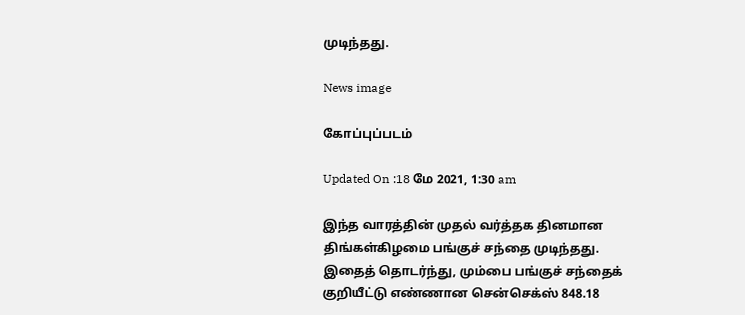முடிந்தது.

News image

கோப்புப்படம்

Updated On :18 மே 2021, 1:30 am

இந்த வாரத்தின் முதல் வர்த்தக தினமான திங்கள்கிழமை பங்குச் சந்தை முடிந்தது. இதைத் தொடர்ந்து, மும்பை பங்குச் சந்தைக் குறியீட்டு எண்ணான சென்செக்ஸ் 848.18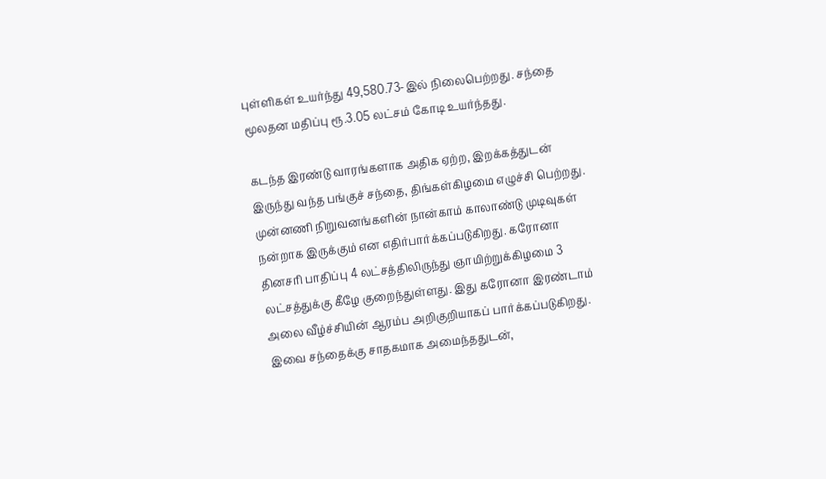புள்ளிகள் உயர்ந்து 49,580.73-இல் நிலைபெற்றது. சந்தை மூலதன மதிப்பு ரூ.3.05 லட்சம் கோடி உயர்ந்தது.

கடந்த இரண்டு வாரங்களாக அதிக ஏற்ற, இறக்கத்துடன் இருந்து வந்த பங்குச் சந்தை, திங்கள்கிழமை எழுச்சி பெற்றது. முன்னணி நிறுவனங்களின் நான்காம் காலாண்டு முடிவுகள் நன்றாக இருக்கும் என எதிர்பார்க்கப்படுகிறது. கரோனா தினசரி பாதிப்பு 4 லட்சத்திலிருந்து ஞாயிற்றுக்கிழமை 3 லட்சத்துக்கு கீழே குறைந்துள்ளது. இது கரோனா இரண்டாம் அலை வீழ்ச்சியின் ஆரம்ப அறிகுறியாகப் பார்க்கப்படுகிறது. இவை சந்தைக்கு சாதகமாக அமைந்ததுடன்,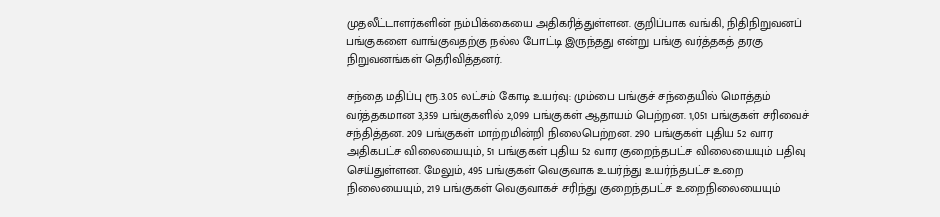முதலீட்டாளர்களின் நம்பிக்கையை அதிகரித்துள்ளன. குறிப்பாக வங்கி, நிதிநிறுவனப் பங்குகளை வாங்குவதற்கு நல்ல போட்டி இருந்தது என்று பங்கு வர்த்தகத் தரகு நிறுவனங்கள் தெரிவித்தனர்.

சந்தை மதிப்பு ரூ.3.05 லட்சம் கோடி உயர்வு: மும்பை பங்குச் சந்தையில் மொத்தம் வர்த்தகமான 3,359 பங்குகளில் 2,099 பங்குகள் ஆதாயம் பெற்றன. 1,051 பங்குகள் சரிவைச் சந்தித்தன. 209 பங்குகள் மாற்றமின்றி நிலைபெற்றன. 290 பங்குகள் புதிய 52 வார அதிகபட்ச விலையையும், 51 பங்குகள் புதிய 52 வார குறைந்தபட்ச விலையையும் பதிவு செய்துள்ளன. மேலும், 495 பங்குகள் வெகுவாக உயர்ந்து உயர்ந்தபட்ச உறை நிலையையும், 219 பங்குகள் வெகுவாகச் சரிந்து குறைந்தபட்ச உறைநிலையையும்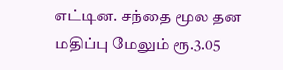எட்டின. சந்தை மூல தன மதிப்பு மேலும் ரூ.3.05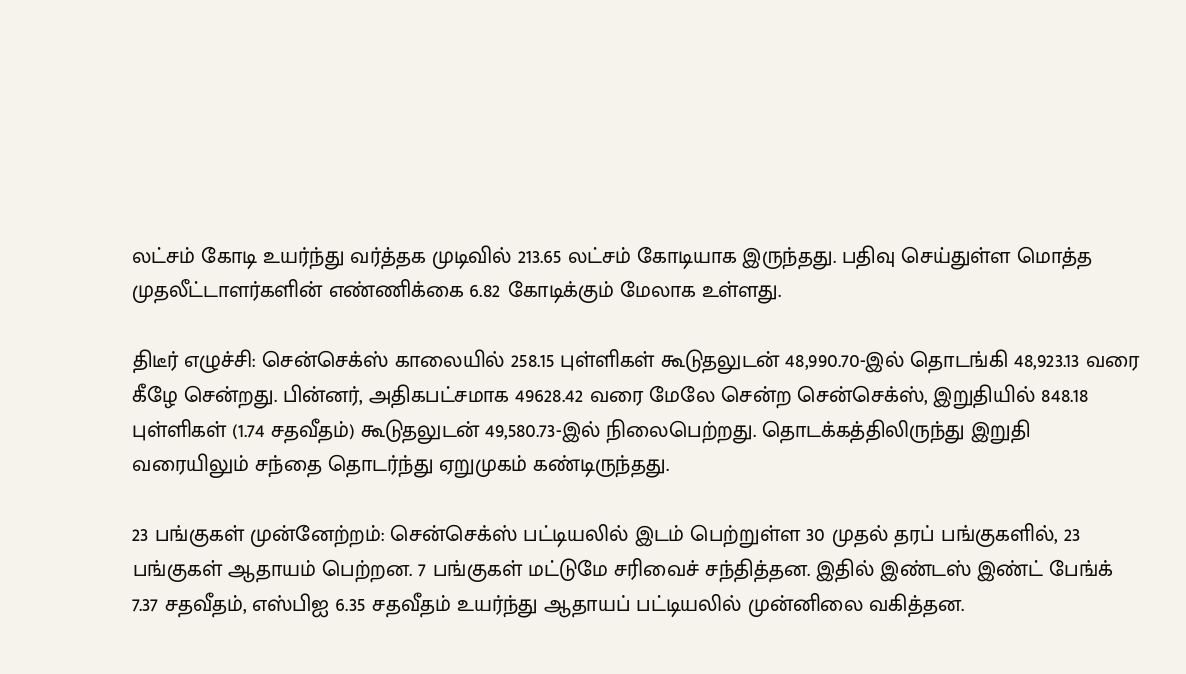லட்சம் கோடி உயர்ந்து வர்த்தக முடிவில் 213.65 லட்சம் கோடியாக இருந்தது. பதிவு செய்துள்ள மொத்த முதலீட்டாளர்களின் எண்ணிக்கை 6.82 கோடிக்கும் மேலாக உள்ளது.

திடீர் எழுச்சி: சென்செக்ஸ் காலையில் 258.15 புள்ளிகள் கூடுதலுடன் 48,990.70-இல் தொடங்கி 48,923.13 வரை கீழே சென்றது. பின்னர், அதிகபட்சமாக 49628.42 வரை மேலே சென்ற சென்செக்ஸ், இறுதியில் 848.18 புள்ளிகள் (1.74 சதவீதம்) கூடுதலுடன் 49,580.73-இல் நிலைபெற்றது. தொடக்கத்திலிருந்து இறுதி வரையிலும் சந்தை தொடர்ந்து ஏறுமுகம் கண்டிருந்தது.

23 பங்குகள் முன்னேற்றம்: சென்செக்ஸ் பட்டியலில் இடம் பெற்றுள்ள 30 முதல் தரப் பங்குகளில், 23 பங்குகள் ஆதாயம் பெற்றன. 7 பங்குகள் மட்டுமே சரிவைச் சந்தித்தன. இதில் இண்டஸ் இண்ட் பேங்க் 7.37 சதவீதம், எஸ்பிஐ 6.35 சதவீதம் உயர்ந்து ஆதாயப் பட்டியலில் முன்னிலை வகித்தன.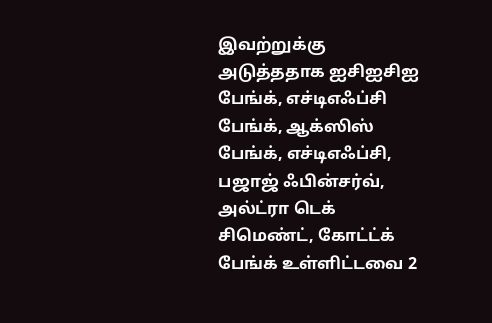இவற்றுக்கு அடுத்ததாக ஐசிஐசிஐ பேங்க், எச்டிஎஃப்சி பேங்க், ஆக்ஸிஸ் பேங்க், எச்டிஎஃப்சி, பஜாஜ் ஃபின்சர்வ், அல்ட்ரா டெக் சிமெண்ட், கோட்ட்க் பேங்க் உள்ளிட்டவை 2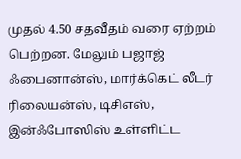முதல் 4.50 சதவீதம் வரை ஏற்றம் பெற்றன. மேலும் பஜாஜ் ஃபைனான்ஸ், மார்க்கெட் லீடர் ரிலையன்ஸ், டிசிஎஸ், இன்ஃபோஸிஸ் உள்ளிட்ட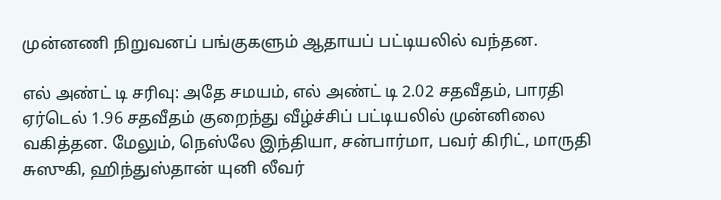முன்னணி நிறுவனப் பங்குகளும் ஆதாயப் பட்டியலில் வந்தன.

எல் அண்ட் டி சரிவு: அதே சமயம், எல் அண்ட் டி 2.02 சதவீதம், பாரதி ஏர்டெல் 1.96 சதவீதம் குறைந்து வீழ்ச்சிப் பட்டியலில் முன்னிலை வகித்தன. மேலும், நெஸ்லே இந்தியா, சன்பார்மா, பவர் கிரிட், மாருதி சுஸுகி, ஹிந்துஸ்தான் யுனி லீவர்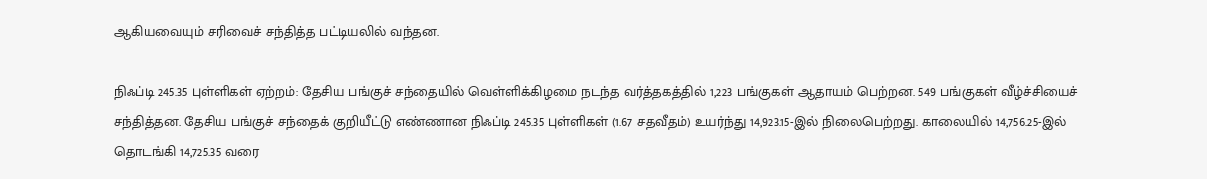ஆகியவையும் சரிவைச் சந்தித்த பட்டியலில் வந்தன.

நிஃப்டி 245.35 புள்ளிகள் ஏற்றம்: தேசிய பங்குச் சந்தையில் வெள்ளிக்கிழமை நடந்த வர்த்தகத்தில் 1,223 பங்குகள் ஆதாயம் பெற்றன. 549 பங்குகள் வீழ்ச்சியைச் சந்தித்தன. தேசிய பங்குச் சந்தைக் குறியீட்டு எண்ணான நிஃப்டி 245.35 புள்ளிகள் (1.67 சதவீதம்) உயர்ந்து 14,923.15-இல் நிலைபெற்றது. காலையில் 14,756.25-இல் தொடங்கி 14,725.35 வரை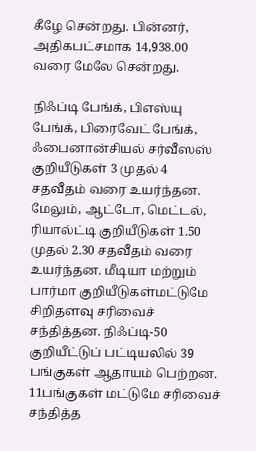கீழே சென்றது. பின்னர், அதிகபட்சமாக 14,938.00 வரை மேலே சென்றது.

நிஃப்டி பேங்க், பிஎஸ்யு பேங்க், பிரைவேட் பேங்க், ஃபைனான்சியல் சர்வீஸஸ் குறியீடுகள் 3 முதல் 4 சதவீதம் வரை உயர்ந்தன. மேலும், ஆட்டோ, மெட்டல், ரியால்ட்டி குறியீடுகள் 1.50 முதல் 2.30 சதவீதம் வரை உயர்ந்தன. மீடியா மற்றும் பார்மா குறியீடுகள்மட்டுமே சிறிதளவு சரிவைச் சந்தித்தன. நிஃப்டி-50 குறியீட்டுப் பட்டியலில் 39 பங்குகள் ஆதாயம் பெற்றன. 11பங்குகள் மட்டுமே சரிவைச் சந்தித்த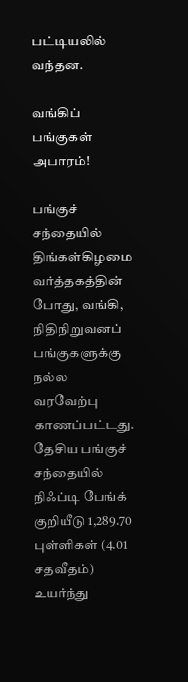பட்டியலில் வந்தன.

வங்கிப் பங்குகள் அபாரம்!

பங்குச் சந்தையில் திங்கள்கிழமை வர்த்தகத்தின் போது, வங்கி, நிதிநிறுவனப் பங்குகளுக்கு நல்ல வரவேற்பு காணப்பட்டது. தேசிய பங்குச் சந்தையில் நிஃப்டி பேங்க் குறியீடு 1,289.70 புள்ளிகள் (4.01 சதவீதம்) உயர்ந்து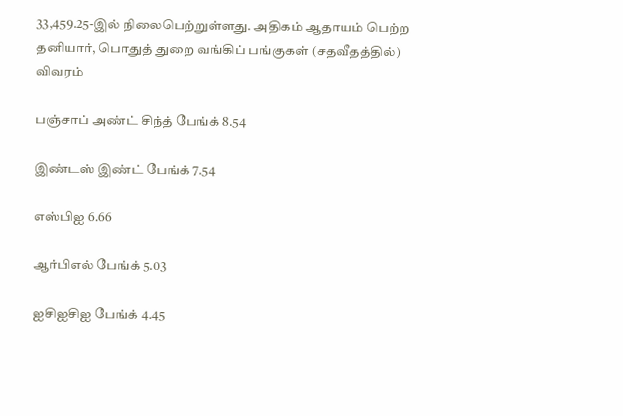33,459.25-இல் நிலைபெற்றுள்ளது. அதிகம் ஆதாயம் பெற்ற தனியார், பொதுத் துறை வங்கிப் பங்குகள் (சதவீதத்தில்) விவரம்

பஞ்சாப் அண்ட் சிந்த் பேங்க் 8.54

இண்டஸ் இண்ட் பேங்க் 7.54

எஸ்பிஐ 6.66

ஆர்பிஎல் பேங்க் 5.03

ஐசிஐசிஐ பேங்க் 4.45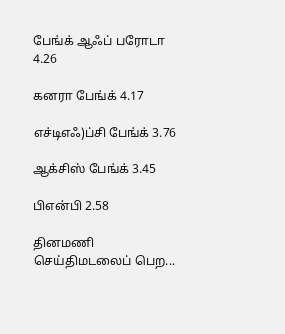பேங்க் ஆஃப் பரோடா 4.26

கனரா பேங்க் 4.17

எச்டிஎஃ)ப்சி பேங்க் 3.76

ஆக்சிஸ் பேங்க் 3.45

பிஎன்பி 2.58

தினமணி செய்திமடலைப் பெற...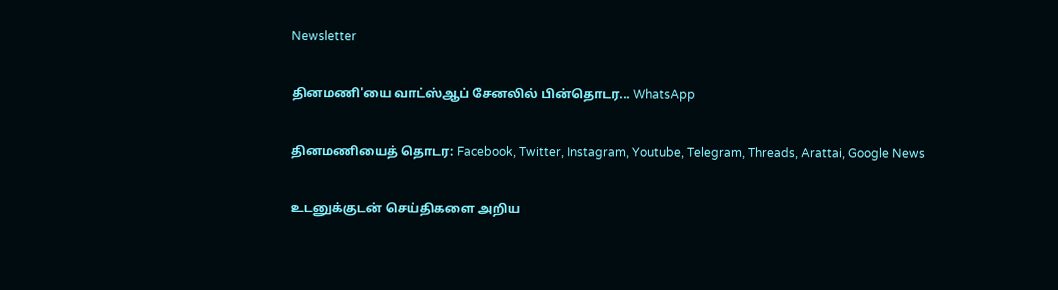Newsletter

தினமணி'யை வாட்ஸ்ஆப் சேனலில் பின்தொடர... WhatsApp

தினமணியைத் தொடர: Facebook, Twitter, Instagram, Youtube, Telegram, Threads, Arattai, Google News

உடனுக்குடன் செய்திகளை அறிய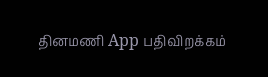தினமணி App பதிவிறக்கம்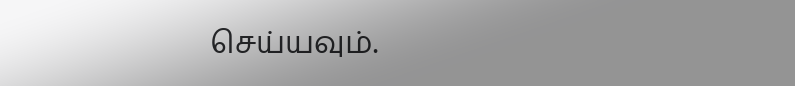செய்யவும்.